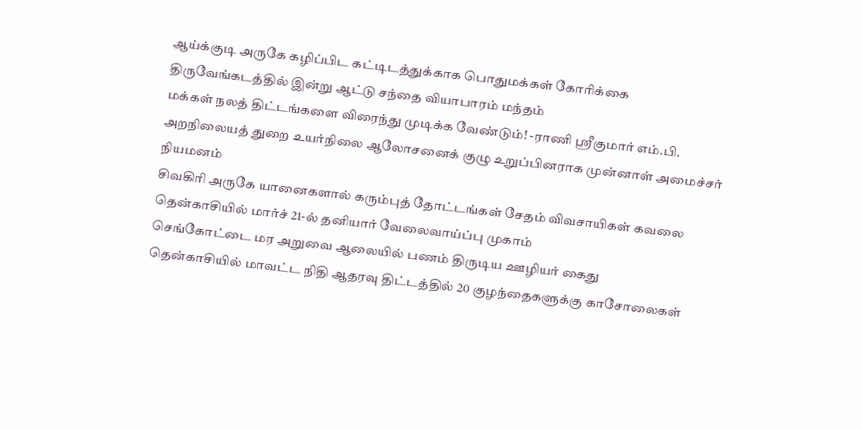ஆய்க்குடி அருகே கழிப்பிட கட்டிடத்துக்காக பொதுமக்கள் கோரிக்கை
திருவேங்கடத்தில் இன்று ஆட்டு சந்தை வியாபாரம் மந்தம்
மக்கள் நலத் திட்டங்களை விரைந்து முடிக்க வேண்டும்! -ராணி ஸ்ரீகுமார் எம்.பி.
அறநிலையத் துறை உயர்நிலை ஆலோசனைக் குழு உறுப்பினராக முன்னாள் அமைச்சர் நியமனம்
சிவகிரி அருகே யானைகளால் கரும்புத் தோட்டங்கள் சேதம் விவசாயிகள் கவலை
தென்காசியில் மார்ச் 21-ல் தனியார் வேலைவாய்ப்பு முகாம்
செங்கோட்டை மர அறுவை ஆலையில் பணம் திருடிய ஊழியர் கைது
தென்காசியில் மாவட்ட நிதி ஆதரவு திட்டத்தில் 20 குழந்தைகளுக்கு காசோலைகள்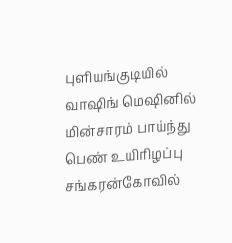புளியங்குடியில் வாஷிங் மெஷினில் மின்சாரம் பாய்ந்து பெண் உயிரிழப்பு
சங்கரன்கோவில்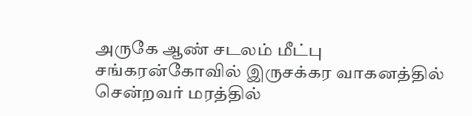அருகே ஆண் சடலம் மீட்பு
சங்கரன்கோவில் இருசக்கர வாகனத்தில் சென்றவர் மரத்தில்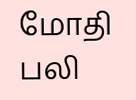மோதி பலி